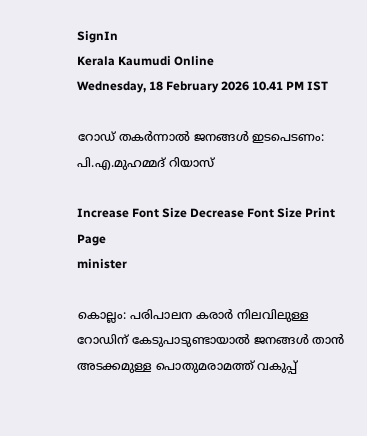SignIn
Kerala Kaumudi Online
Wednesday, 18 February 2026 10.41 PM IST

റോഡ് തകർന്നാൽ ജനങ്ങൾ ഇടപെടണം: പി.എ.മുഹമ്മദ് റിയാസ്

Increase Font Size Decrease Font Size Print Page
minister

കൊല്ലം: പരിപാലന കരാർ നിലവിലുള്ള റോഡിന് കേടുപാടുണ്ടായാൽ ജനങ്ങൾ താൻ അടക്കമുള്ള പൊതുമരാമത്ത് വകുപ്പ്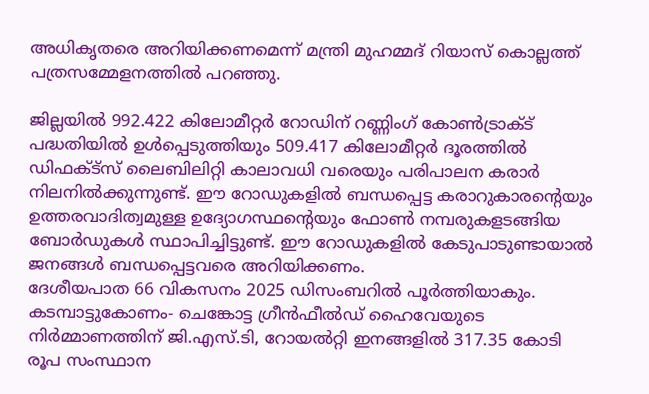അധികൃതരെ അറിയിക്കണമെന്ന് മന്ത്രി മുഹമ്മദ് റിയാസ് കൊല്ലത്ത് പത്രസമ്മേളനത്തിൽ പറഞ്ഞു.

ജില്ലയിൽ 992.422 കിലോമീറ്റർ റോഡിന് റണ്ണിംഗ്‌ കോൺട്രാക്ട് പദ്ധതിയിൽ ഉൾപ്പെടുത്തിയും 509.417 കിലോമീറ്റർ ദൂരത്തിൽ ഡിഫക്‌ട്സ് ലൈബിലിറ്റി കാലാവധി വരെയും പരിപാലന കരാർ നിലനിൽക്കുന്നുണ്ട്. ഈ റോഡുകളിൽ ബന്ധപ്പെട്ട കരാറുകാരന്റെയും ഉത്തരവാദിത്വമുള്ള ഉദ്യോഗസ്ഥന്റെയും ഫോൺ നമ്പരുകളടങ്ങിയ ബോർഡുകൾ സ്ഥാപിച്ചിട്ടുണ്ട്. ഈ റോഡുകളിൽ കേടുപാടുണ്ടായാൽ ജനങ്ങൾ ബന്ധപ്പെട്ടവരെ അറിയിക്കണം.
ദേശീയപാത 66 വികസനം 2025 ഡിസംബറിൽ പൂർത്തിയാകും. കടമ്പാട്ടുകോണം- ചെങ്കോട്ട ഗ്രീൻഫീൽഡ് ഹൈവേയുടെ നിർമ്മാണത്തിന് ജി.എസ്.ടി, റോയൽറ്റി ഇനങ്ങളിൽ 317.35 കോടി രൂപ സംസ്ഥാന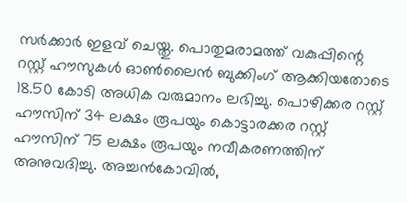സർക്കാർ ഇളവ് ചെയ്തു. പൊതുമരാമത്ത് വകുപ്പിന്റെ റസ്റ്റ് ഹൗസുകൾ ഓൺലൈൻ ബുക്കിംഗ് ആക്കിയതോടെ 18.50 കോടി അധിക വരുമാനം ലഭിച്ചു. പൊഴിക്കര റസ്റ്റ് ഹൗസിന് 34 ലക്ഷം രൂപയും കൊട്ടാരക്കര റസ്റ്റ് ഹൗസിന് 75 ലക്ഷം രൂപയും നവീകരണത്തിന് അനുവദിച്ചു. അച്ചൻകോവിൽ,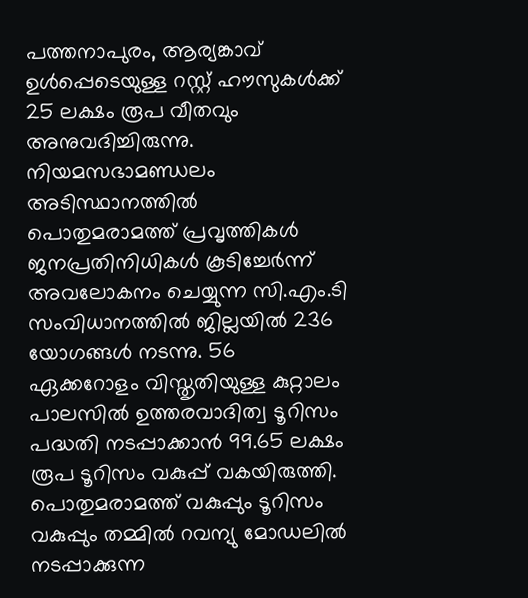പത്തനാപുരം, ആര്യങ്കാവ് ഉൾപ്പെടെയുള്ള റസ്റ്റ് ഹൗസുകൾക്ക് 25 ലക്ഷം രൂപ വീതവും അനുവദിച്ചിരുന്നു.
നിയമസഭാമണ്ഡലം അടിസ്ഥാനത്തിൽ പൊതുമരാമത്ത് പ്രവൃത്തികൾ ജനപ്രതിനിധികൾ കൂടിച്ചേർന്ന് അവലോകനം ചെയ്യുന്ന സി.എം.ടി സംവിധാനത്തിൽ ജില്ലയിൽ 236 യോഗങ്ങൾ നടന്നു. 56 ഏക്കറോളം വിസ്തൃതിയുള്ള കുറ്റാലം പാലസിൽ ഉത്തരവാദിത്വ ടൂറിസം പദ്ധതി നടപ്പാക്കാൻ 99.65 ലക്ഷം രൂപ ടൂറിസം വകുപ്പ് വകയിരുത്തി. പൊതുമരാമത്ത് വകുപ്പും ടൂറിസം വകുപ്പും തമ്മിൽ റവന്യു മോഡലിൽ നടപ്പാക്കുന്ന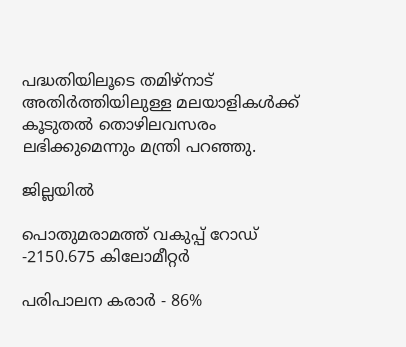പദ്ധതിയിലൂടെ തമിഴ്‌നാട് അതിർത്തിയിലുള്ള മലയാളികൾക്ക് കൂടുതൽ തൊഴിലവസരം ലഭിക്കുമെന്നും മന്ത്രി പറഞ്ഞു.

ജില്ലയിൽ

പൊതുമരാമത്ത് വകുപ്പ് റോഡ് -2150.675 കിലോമീറ്റർ

പരിപാലന കരാർ - 86%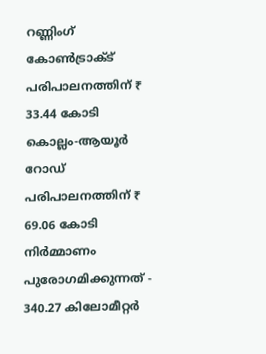റണ്ണിംഗ് കോൺട്രാക്ട് പരിപാലനത്തിന് ₹ 33.44 കോടി
കൊല്ലം-ആയൂർ റോഡ് പരിപാലനത്തിന് ₹ 69.06 കോടി
നിർമ്മാണം പുരോഗമിക്കുന്നത് - 340.27 കിലോമീറ്റർ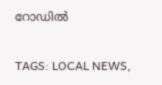റോഡിൽ

TAGS: LOCAL NEWS,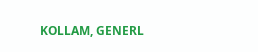KOLLAM, GENERL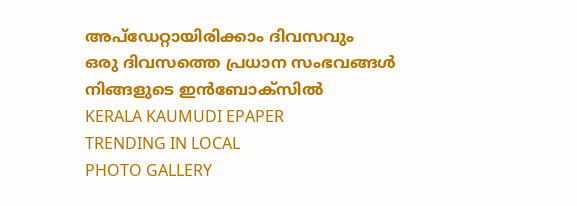അപ്ഡേറ്റായിരിക്കാം ദിവസവും
ഒരു ദിവസത്തെ പ്രധാന സംഭവങ്ങൾ നിങ്ങളുടെ ഇൻബോക്സിൽ
KERALA KAUMUDI EPAPER
TRENDING IN LOCAL
PHOTO GALLERY